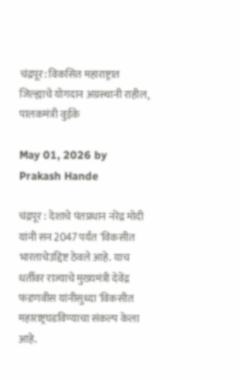चंद्रपूर: विकसित महाराष्ट्रात जिल्ह्याचे योगदान अग्रस्थानी राहील, पालकमंत्री वुईके

May 01, 2026 by Prakash Hande

चंद्रपूर : देशाचे पंतप्रधान नरेंद्र मोदी यांनी सन 2047 पर्यंत 'विकसीत भारताचेउद्दिष्ट ठेवले आहे. याच धर्तीवर राज्याचे मुख्यमंत्री देवेंद्र फडणवीस यांनीसुध्दा 'विकसीत महाराष्ट्रघडविण्याचा संकल्प केला आहे.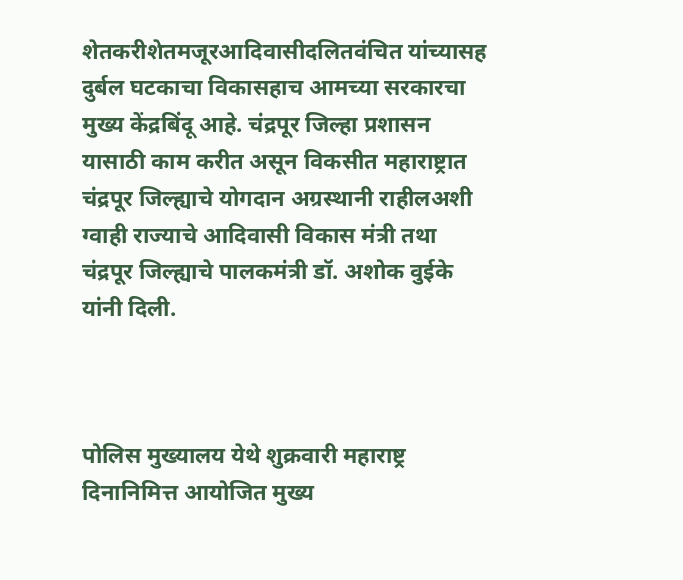शेतकरीशेतमजूरआदिवासीदलितवंचित यांच्यासह दुर्बल घटकाचा विकासहाच आमच्या सरकारचा मुख्य केंद्रबिंदू आहे. चंद्रपूर जिल्हा प्रशासन यासाठी काम करीत असून विकसीत महाराष्ट्रात चंद्रपूर जिल्ह्याचे योगदान अग्रस्थानी राहीलअशी ग्वाही राज्याचे आदिवासी विकास मंत्री तथा चंद्रपूर जिल्ह्याचे पालकमंत्री डॉ. अशोक वुईके यांनी दिली.



पोलिस मुख्यालय येथे शुक्रवारी महाराष्ट्र दिनानिमित्त आयोजित मुख्य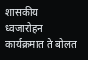शासकीय ध्वजारोहन कार्यक्रमात ते बोलत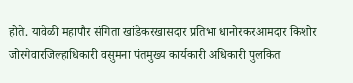होते. यावेळी महापौर संगिता खांडेकरखासदार प्रतिभा धानोरकरआमदार किशोर जोरगेवारजिल्हाधिकारी वसुमना पंतमुख्य कार्यकारी अधिकारी पुलकित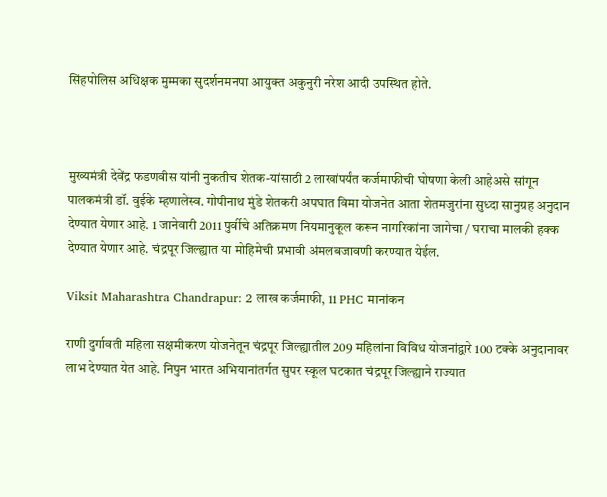सिंहपोलिस अधिक्षक मुम्मका सुदर्शनमनपा आयुक्त अकुनुरी नरेश आदी उपस्थित होते.



मुख्यमंत्री देवेंद्र फडणवीस यांनी नुकतीच शेतक-यांसाठी 2 लाखांपर्यंत कर्जमाफीची घोषणा केली आहेअसे सांगून पालकमंत्री डॉ. वुईके म्हणालेस्व. गोपीनाथ मुंडे शेतकरी अपघात विमा योजनेत आता शेतमजुरांना सुध्दा सानुग्रह अनुदान देण्यात येणार आहे. 1 जानेवारी 2011 पुर्वीचे अतिक्रमण नियमानुकूल करून नागरिकांना जागेचा / घराचा मालकी हक्क देण्यात येणार आहे. चंद्रपूर जिल्ह्यात या मोहिमेची प्रभावी अंमलबजावणी करण्यात येईल.

Viksit Maharashtra Chandrapur: 2 लाख कर्जमाफी, 11 PHC मानांकन

राणी दुर्गावती महिला सक्षमीकरण योजनेतून चंद्रपूर जिल्ह्यातील 209 महिलांना विविध योजनांद्वारे 100 टक्के अनुदानावर लाभ देण्यात येत आहे. निपुन भारत अभियानांतर्गत सुपर स्कूल घटकात चंद्रपूर जिल्ह्याने राज्यात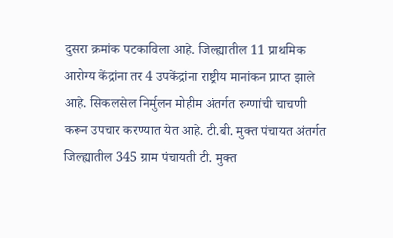दुसरा क्रमांक पटकाविला आहे. जिल्ह्यातील 11 प्राथमिक आरोग्य केंद्रांना तर 4 उपकेंद्रांना राष्ट्रीय मानांकन प्राप्त झाले आहे. सिकलसेल निर्मुलन मोहीम अंतर्गत रुग्णांची चाचणी करून उपचार करण्यात येत आहे. टी.बी. मुक्त पंचायत अंतर्गत जिल्ह्यातील 345 ग्राम पंचायती टी. मुक्त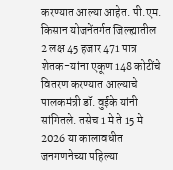करण्यात आल्या आहेत. पी.एम. किसान योजनेंतर्गत जिल्ह्यातील 2 लक्ष 45 हजार 471 पात्र शेतक-यांना एकूण 148 कोटींचे वितरण करण्यात आल्याचे पालकमंत्री डॉ. वुईके यांनी सांगितले. तसेच 1 मे ते 15 मे 2026 या कालावधीत जनगणनेच्या पहिल्या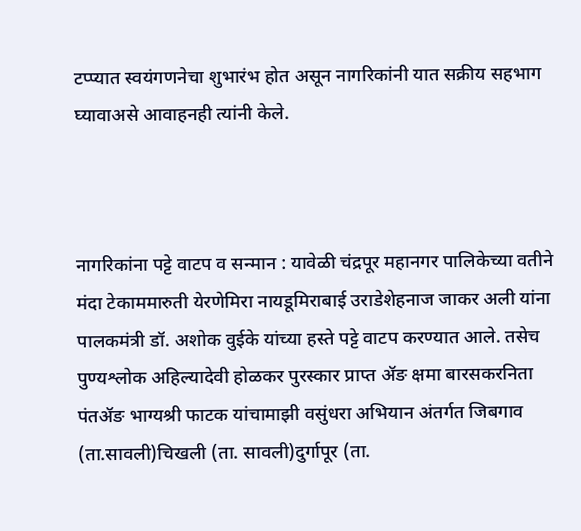टप्प्यात स्वयंगणनेचा शुभारंभ होत असून नागरिकांनी यात सक्रीय सहभाग घ्यावाअसे आवाहनही त्यांनी केले.



नागरिकांना पट्टे वाटप व सन्मान : यावेळी चंद्रपूर महानगर पालिकेच्या वतीने मंदा टेकाममारुती येरणेमिरा नायडूमिराबाई उराडेशेहनाज जाकर अली यांना पालकमंत्री डॉ. अशोक वुईके यांच्या हस्ते पट्टे वाटप करण्यात आले. तसेच पुण्यश्लोक अहिल्यादेवी होळकर पुरस्कार प्राप्त ॲङ क्षमा बारसकरनिता पंतॲङ भाग्यश्री फाटक यांचामाझी वसुंधरा अभियान अंतर्गत जिबगाव (ता.सावली)चिखली (ता. सावली)दुर्गापूर (ता.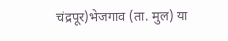चंद्रपूर)भेजगाव (ता. मुल) या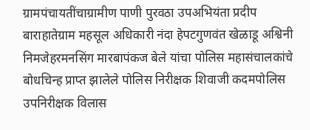ग्रामपंचायतींचाग्रामीण पाणी पुरवठा उपअभियंता प्रदीप बाराहातेग्राम महसूल अधिकारी नंदा हेपटगुणवंत खेळाडू अश्विनी निमजेहरमनसिंग मारबापंकज बेले यांचा पोलिस महासंचालकांचे बोधचिन्ह प्राप्त झालेले पोलिस निरीक्षक शिवाजी कदमपोलिस उपनिरीक्षक विलास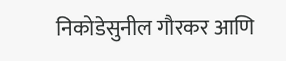निकोडेसुनील गौरकर आणि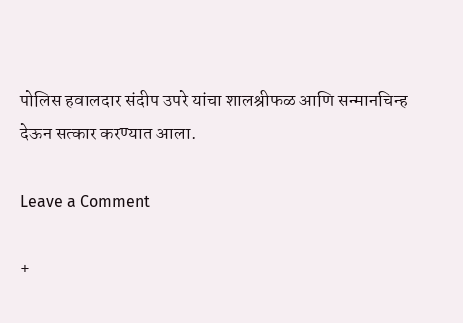पोलिस हवालदार संदीप उपरे यांचा शालश्रीफळ आणि सन्मानचिन्ह देऊन सत्कार करण्यात आला.

Leave a Comment

+